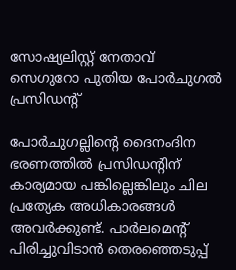സോഷ്യലിസ്റ്റ് നേതാവ് സെഗുറോ പുതിയ പോര്‍ചുഗല്‍ പ്രസിഡന്റ്

പോര്‍ചുഗല്ലിന്റെ ദൈനംദിന ഭരണത്തില്‍ പ്രസിഡന്റിന് കാര്യമായ പങ്കില്ലെങ്കിലും ചില പ്രത്യേക അധികാരങ്ങള്‍ അവര്‍ക്കുണ്ട്. പാര്‍ലമെന്റ് പിരിച്ചുവിടാന്‍ തെരഞ്ഞെടുപ്പ്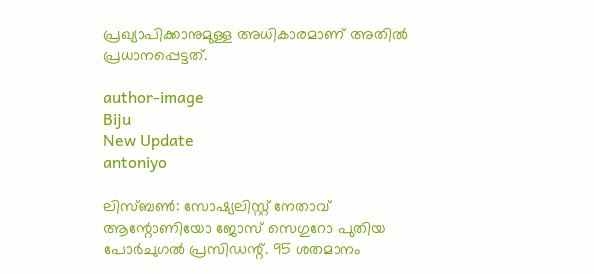പ്രഖ്യാപിക്കാനുമുള്ള അധികാരമാണ് അതില്‍ പ്രധാനപ്പെട്ടത്.

author-image
Biju
New Update
antoniyo

ലിസ്ബണ്‍: സോഷ്യലിസ്റ്റ് നേതാവ് ആന്റോണിയോ ജോസ് സെഗുറോ പുതിയ പോര്‍ചുഗല്‍ പ്രസിഡന്റ്. 95 ശതമാനം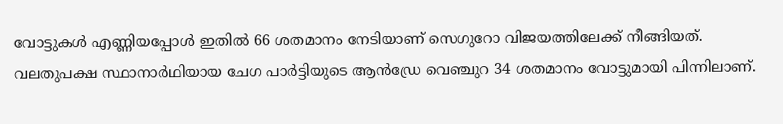വോട്ടുകള്‍ എണ്ണിയപ്പോള്‍ ഇതില്‍ 66 ശതമാനം നേടിയാണ് സെഗുറോ വിജയത്തിലേക്ക് നീങ്ങിയത്. വലതുപക്ഷ സ്ഥാനാര്‍ഥിയായ ചേഗ പാര്‍ട്ടിയുടെ ആന്‍ഡ്രേ വെഞ്ചുറ 34 ശതമാനം വോട്ടുമായി പിന്നിലാണ്.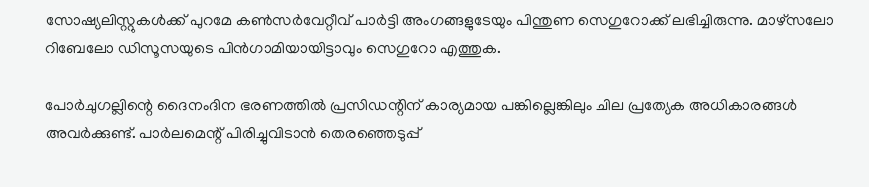സോഷ്യലിസ്റ്റുകള്‍ക്ക് പുറമേ കണ്‍സര്‍വേറ്റീവ് പാര്‍ട്ടി അംഗങ്ങളുടേയും പിന്തുണ സെഗുറോക്ക് ലഭിച്ചിരുന്നു. മാഴ്‌സലോ റിബേലോ ഡിസൂസയുടെ പിന്‍ഗാമിയായിട്ടാവും സെഗുറോ എത്തുക.

പോര്‍ചുഗല്ലിന്റെ ദൈനംദിന ഭരണത്തില്‍ പ്രസിഡന്റിന് കാര്യമായ പങ്കില്ലെങ്കിലും ചില പ്രത്യേക അധികാരങ്ങള്‍ അവര്‍ക്കുണ്ട്. പാര്‍ലമെന്റ് പിരിച്ചുവിടാന്‍ തെരഞ്ഞെടുപ്പ്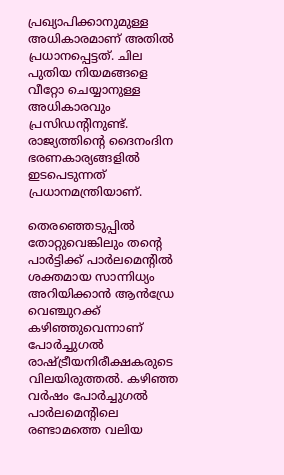പ്രഖ്യാപിക്കാനുമുള്ള അധികാരമാണ് അതില്‍ പ്രധാനപ്പെട്ടത്. ചില പുതിയ നിയമങ്ങളെ വീറ്റോ ചെയ്യാനുള്ള അധികാരവും പ്രസിഡന്റിനുണ്ട്. രാജ്യത്തിന്റെ ദൈനംദിന ഭരണകാര്യങ്ങളില്‍ ഇടപെടുന്നത് പ്രധാനമന്ത്രിയാണ്.

തെരഞ്ഞെടുപ്പില്‍ തോറ്റുവെങ്കിലും തന്റെ പാര്‍ട്ടിക്ക് പാര്‍ലമെന്റില്‍ ശക്തമായ സാന്നിധ്യം അറിയിക്കാന്‍ ആന്‍ഡ്രേ വെഞ്ചുറക്ക് കഴിഞ്ഞുവെന്നാണ് പോര്‍ച്ചുഗല്‍ രാഷ്ട്രീയനിരീക്ഷകരുടെ വിലയിരുത്തല്‍. കഴിഞ്ഞ വര്‍ഷം പോര്‍ച്ചുഗല്‍ പാര്‍ലമെന്റിലെ രണ്ടാമത്തെ വലിയ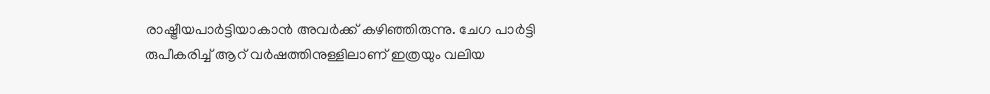രാഷ്ട്രീയപാര്‍ട്ടിയാകാന്‍ അവര്‍ക്ക് കഴിഞ്ഞിരുന്നു. ചേഗ പാര്‍ട്ടി രുപീകരിച്ച് ആറ് വര്‍ഷത്തിനുള്ളിലാണ് ഇത്രയും വലിയ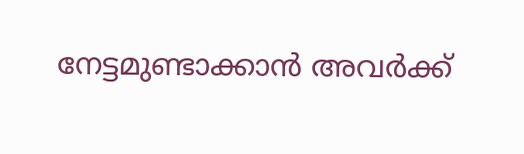നേട്ടമുണ്ടാക്കാന്‍ അവര്‍ക്ക്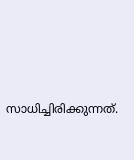സാധിച്ചിരിക്കുന്നത്.